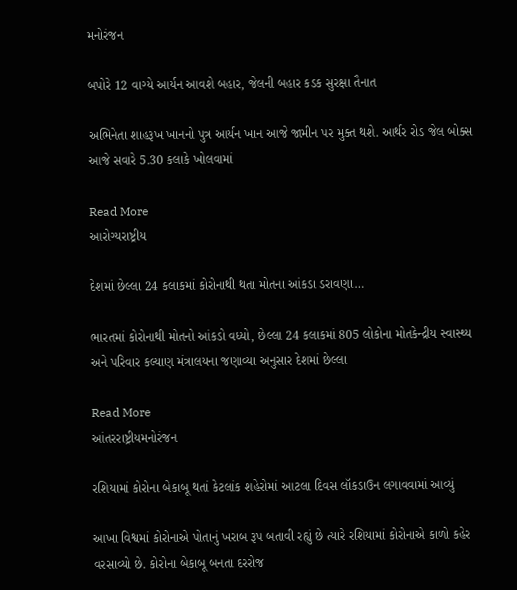મનોરંજન

બપોરે 12 વાગ્યે આર્યન આવશે બહાર, જેલની બહાર કડક સુરક્ષા તૈનાત

અભિનેતા શાહરૂખ ખાનનો પુત્ર આર્યન ખાન આજે જામીન પર મુક્ત થશે. આર્થર રોડ જેલ બોક્સ આજે સવારે 5.30 કલાકે ખોલવામાં

Read More
આરોગ્યરાષ્ટ્રીય

દેશમાં છેલ્લા 24 કલાકમાં કોરોનાથી થતા મોતના આંકડા ડરાવણા…

ભારતમાં કોરોનાથી મોતનો આંકડો વધ્યો, છેલ્લા 24 કલાકમાં 805 લોકોના મોતકેન્દ્રીય સ્વાસ્થ્ય અને પરિવાર કલ્યાણ મંત્રાલયના જણાવ્યા અનુસાર દેશમાં છેલ્લા

Read More
આંતરરાષ્ટ્રીયમનોરંજન

રશિયામાં કોરોના બેકાબૂ થતાં કેટલાંક શહેરોમાં આટલા દિવસ લૉકડાઉન લગાવવામાં આવ્યું

આખા વિશ્વમાં કોરોનાએ પોતાનું ખરાબ રૂપ બતાવી રહ્યું છે ત્યારે રશિયામાં કોરોનાએ કાળો કહેર વરસાવ્યો છે. કોરોના બેકાબૂ બનતા દરરોજ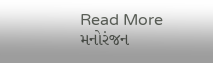Read More
મનોરંજન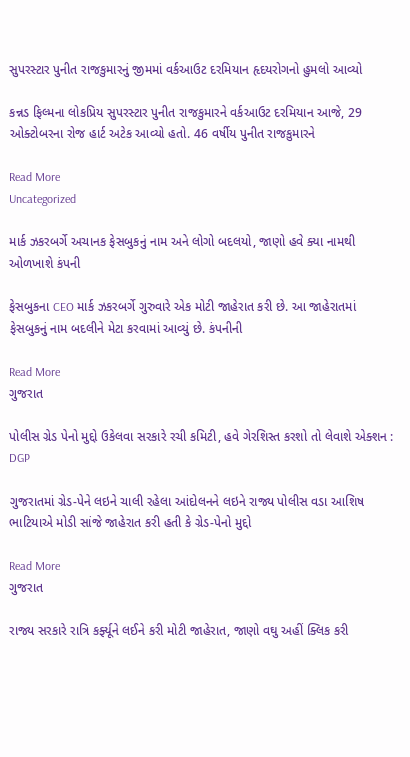સુપરસ્ટાર પુનીત રાજકુમારનું જીમમાં વર્કઆઉટ દરમિયાન હૃદયરોગનો હુમલો આવ્યો

કન્નડ ફિલ્મના લોકપ્રિય સુપરસ્ટાર પુનીત રાજકુમારને વર્કઆઉટ દરમિયાન આજે, 29 ઓક્ટોબરના રોજ હાર્ટ અટેક આવ્યો હતો. 46 વર્ષીય પુનીત રાજકુમારને

Read More
Uncategorized

માર્ક ઝકરબર્ગે અચાનક ફેસબુકનું નામ અને લોગો બદલયો, જાણો હવે ક્યા નામથી ઓળખાશે કંપની

ફેસબુકના CEO માર્ક ઝકરબર્ગે ગુરુવારે એક મોટી જાહેરાત કરી છે. આ જાહેરાતમાં ફેસબુકનું નામ બદલીને મેટા કરવામાં આવ્યું છે. કંપનીની

Read More
ગુજરાત

પોલીસ ગ્રેડ પેનો મુદ્દો ઉકેલવા સરકારે રચી કમિટી, હવે ગેરશિસ્ત કરશો તો લેવાશે એક્શન : DGP

ગુજરાતમાં ગ્રેડ-પેને લઇને ચાલી રહેલા આંદોલનને લઇને રાજ્ય પોલીસ વડા આશિષ ભાટિયાએ મોડી સાંજે જાહેરાત કરી હતી કે ગ્રેડ-પેનો મુદ્દો

Read More
ગુજરાત

રાજ્ય સરકારે રાત્રિ કર્ફ્યૂને લઈને કરી મોટી જાહેરાત, જાણો વઘુ અહીં ક્લિક કરી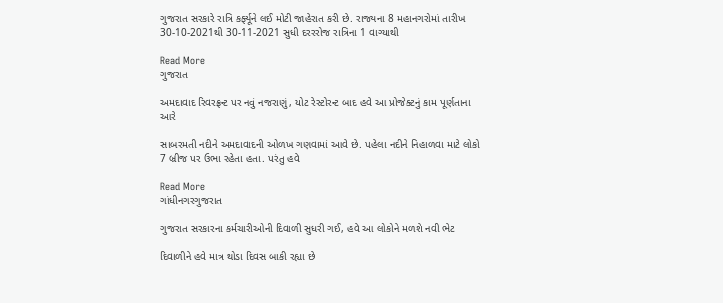ગુજરાત સરકારે રાત્રિ કર્ફ્યૂને લઈ મોટી જાહેરાત કરી છે. રાજ્યના 8 મહાનગરોમાં તારીખ 30-10-2021થી 30-11-2021 સુધી દરરરોજ રાત્રિના 1 વાગ્યાથી

Read More
ગુજરાત

અમદાવાદ રિવરફ્રન્ટ પર નવું નજરાણું, યોટ રેસ્ટોરન્ટ બાદ હવે આ પ્રોજેક્ટનું કામ પૂર્ણતાના આરે

સાબરમતી નદીને અમદાવાદની ઓળખ ગણવામાં આવે છે. પહેલા નદીને નિહાળવા માટે લોકો 7 બ્રીજ પર ઉભા રહેતા હતા. પરંતુ હવે

Read More
ગાંધીનગરગુજરાત

ગુજરાત સરકારના કર્મચારીઓની દિવાળી સુધરી ગઈ, હવે આ લોકોને મળશે નવી ભેટ

દિવાળીને હવે માત્ર થોડા દિવસ બાકી રહ્યા છે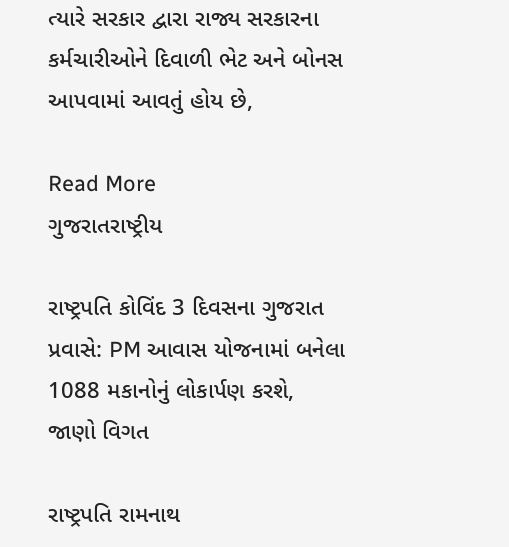ત્યારે સરકાર દ્વારા રાજ્ય સરકારના કર્મચારીઓને દિવાળી ભેટ અને બોનસ આપવામાં આવતું હોય છે,

Read More
ગુજરાતરાષ્ટ્રીય

રાષ્ટ્રપતિ કોવિંદ 3 દિવસના ગુજરાત પ્રવાસે: PM આવાસ યોજનામાં બનેલા 1088 મકાનોનું લોકાર્પણ કરશે, જાણો વિગત

રાષ્ટ્રપતિ રામનાથ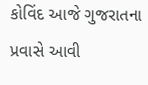કોવિંદ આજે ગુજરાતના પ્રવાસે આવી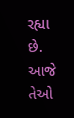રહ્યા છે. આજે તેઓ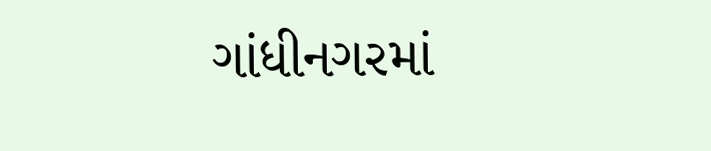ગાંધીનગરમાં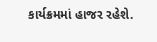કાર્યક્રમમાં હાજર રહેશે.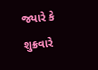જ્યારે કે શુક્રવારે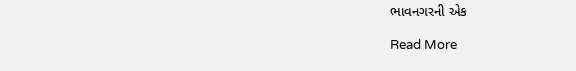ભાવનગરની એક

Read More